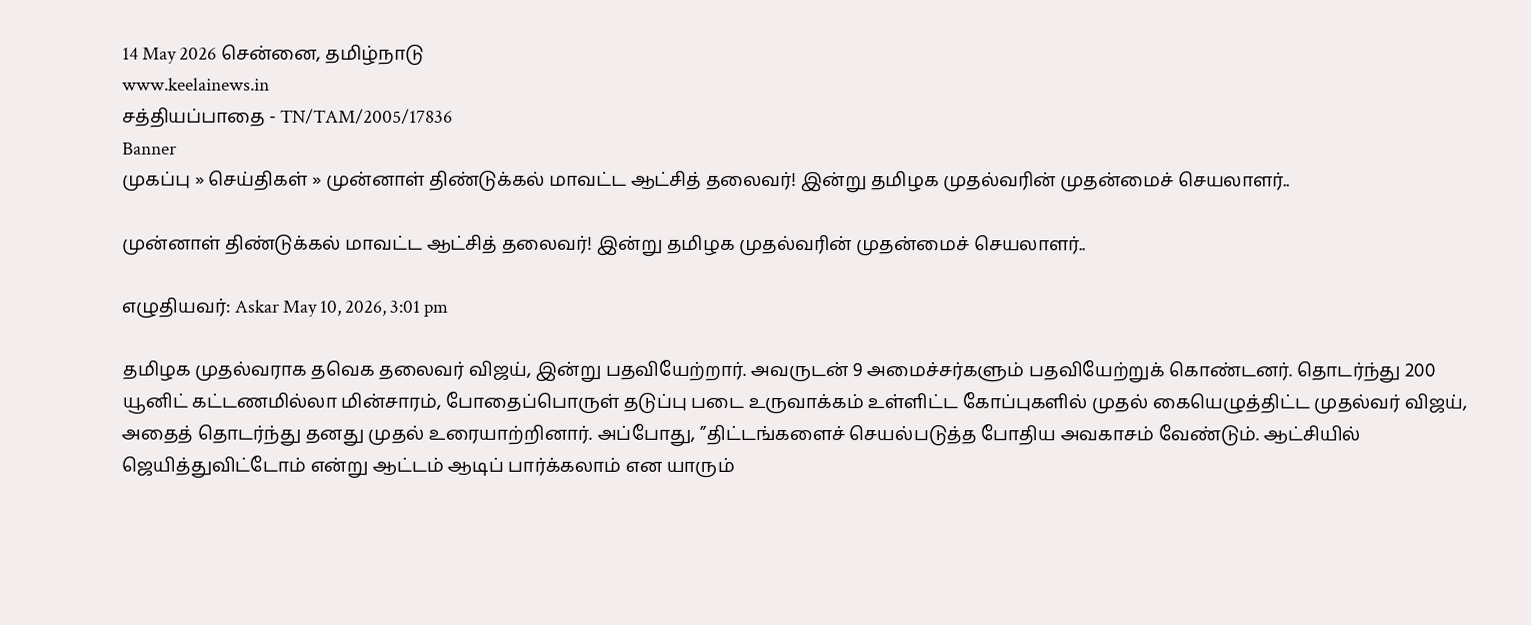14 May 2026 சென்னை, தமிழ்நாடு
www.keelainews.in
சத்தியப்பாதை - TN/TAM/2005/17836
Banner
முகப்பு » செய்திகள் » முன்னாள் திண்டுக்கல் மாவட்ட ஆட்சித் தலைவர்! இன்று தமிழக முதல்வரின் முதன்மைச் செயலாளர்..

முன்னாள் திண்டுக்கல் மாவட்ட ஆட்சித் தலைவர்! இன்று தமிழக முதல்வரின் முதன்மைச் செயலாளர்..

எழுதியவர்: Askar May 10, 2026, 3:01 pm

தமிழக முதல்வராக தவெக தலைவர் விஜய், இன்று பதவியேற்றார். அவருடன் 9 அமைச்சர்களும் பதவியேற்றுக் கொண்டனர். தொடர்ந்து 200 யூனிட் கட்டணமில்லா மின்சாரம், போதைப்பொருள் தடுப்பு படை உருவாக்கம் உள்ளிட்ட கோப்புகளில் முதல் கையெழுத்திட்ட முதல்வர் விஜய், அதைத் தொடர்ந்து தனது முதல் உரையாற்றினார். அப்போது, ”திட்டங்களைச் செயல்படுத்த போதிய அவகாசம் வேண்டும். ஆட்சியில் ஜெயித்துவிட்டோம் என்று ஆட்டம் ஆடிப் பார்க்கலாம் என யாரும்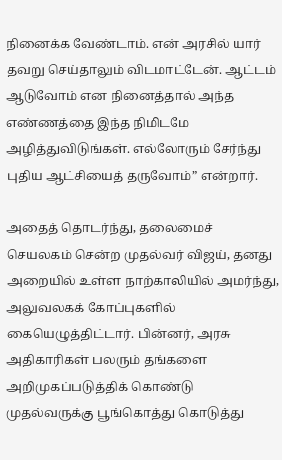நினைக்க வேண்டாம். என் அரசில் யார் தவறு செய்தாலும் விடமாட்டேன். ஆட்டம் ஆடுவோம் என நினைத்தால் அந்த எண்ணத்தை இந்த நிமிடமே அழித்துவிடுங்கள். எல்லோரும் சேர்ந்து புதிய ஆட்சியைத் தருவோம்” என்றார்.

அதைத் தொடர்ந்து, தலைமைச் செயலகம் சென்ற முதல்வர் விஜய், தனது அறையில் உள்ள நாற்காலியில் அமர்ந்து, அலுவலகக் கோப்புகளில் கையெழுத்திட்டார். பின்னர், அரசு அதிகாரிகள் பலரும் தங்களை அறிமுகப்படுத்திக் கொண்டு முதல்வருக்கு பூங்கொத்து கொடுத்து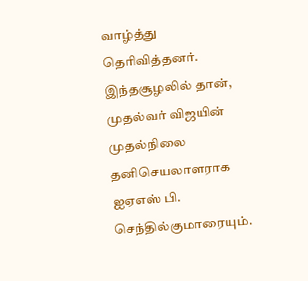வாழ்த்து தெரிவித்தனர். இந்தசூழலில் தான், முதல்வர் விஜயின் முதல்நிலை தனிசெயலாளராக ஐஏஎஸ் பி. செந்தில்குமாரையும்.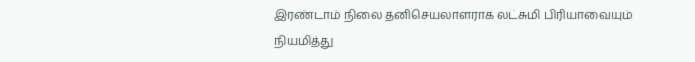இரண்டாம் நிலை தனிசெயலாளராக லட்சுமி பிரியாவையும் நியமித்து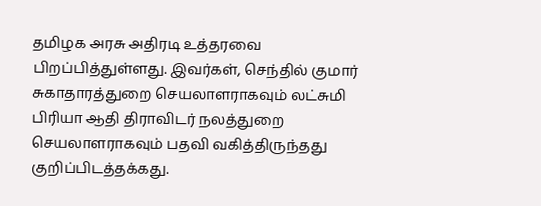தமிழக அரசு அதிரடி உத்தரவை பிறப்பித்துள்ளது. இவர்கள், செந்தில் குமார் சுகாதாரத்துறை செயலாளராகவும் லட்சுமி பிரியா ஆதி திராவிடர் நலத்துறை செயலாளராகவும் பதவி வகித்திருந்தது குறிப்பிடத்தக்கது.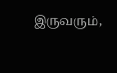இருவரும்,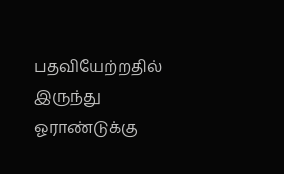பதவியேற்றதில் இருந்து ஓராண்டுக்கு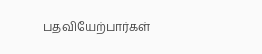பதவியேற்பார்கள்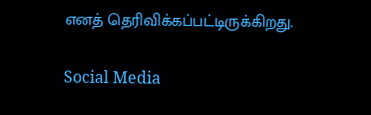எனத் தெரிவிக்கப்பட்டிருக்கிறது.

Social Media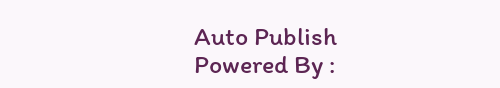Auto Publish Powered By :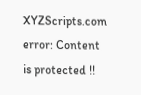XYZScripts.com
error: Content is protected !!